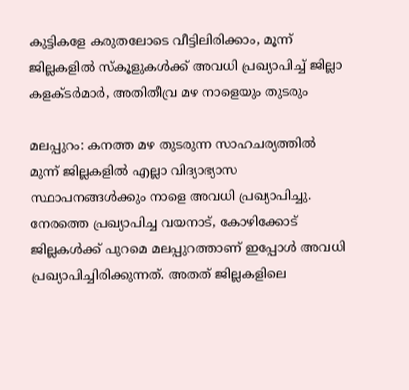കുട്ടികളേ കരുതലോടെ വീട്ടിലിരിക്കാം, മൂന്ന് ജില്ലകളിൽ സ്കൂളുകൾക്ക് അവധി പ്രഖ്യാപിച്ച് ജില്ലാ കളക്ടര്‍മാര്‍, അതിതീവ്ര മഴ നാളെയും തുടരും

മലപ്പുറം: കനത്ത മഴ തുടരുന്ന സാഹചര്യത്തിൽ മുന്ന് ജില്ലകളിൽ എല്ലാ വിദ്യാഭ്യാസ സ്ഥാപനങ്ങള്‍ക്കും നാളെ അവധി പ്രഖ്യാപിച്ചു. നേരത്തെ പ്രഖ്യാപിച്ച വയനാട്, കോഴിക്കോട് ജില്ലകൾക്ക് പുറമെ മലപ്പുറത്താണ് ഇപ്പോൾ അവധി പ്രഖ്യാപിച്ചിരിക്കുന്നത്. അതത് ജില്ലകളിലെ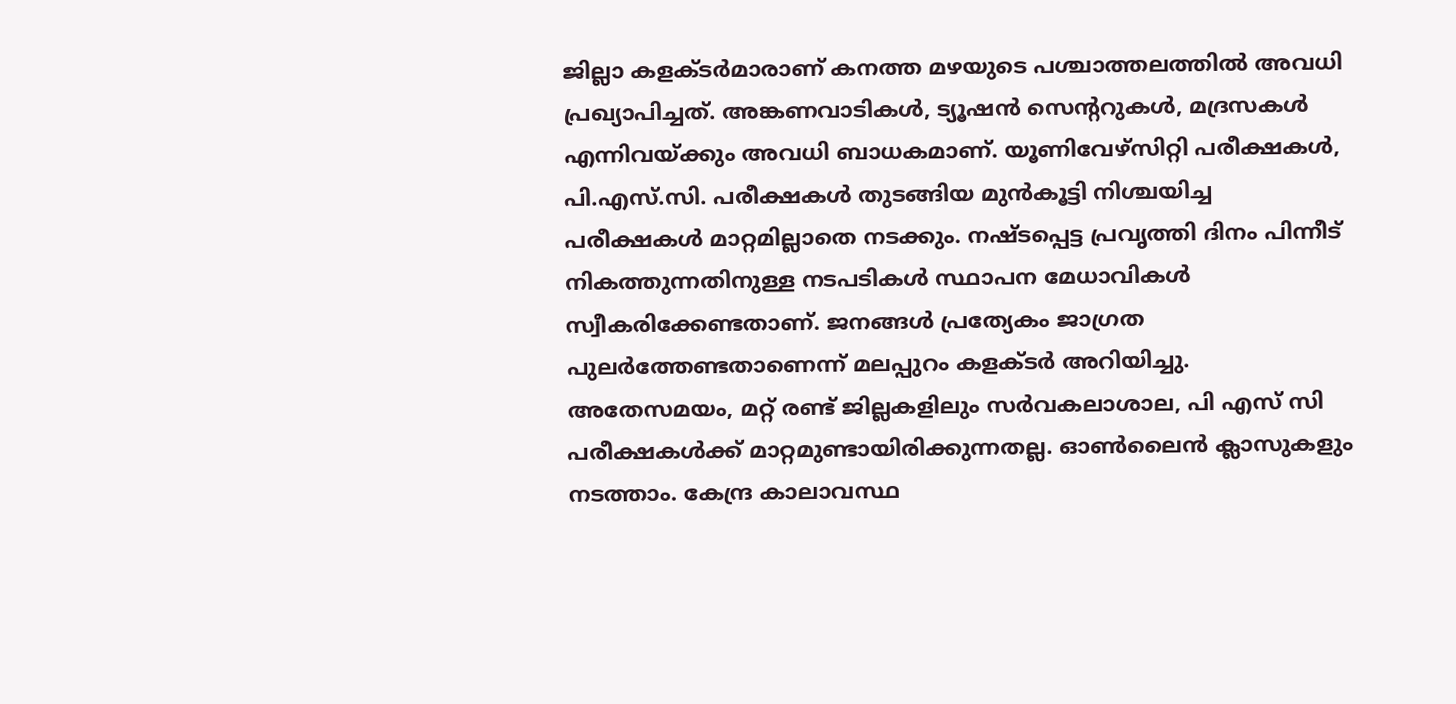ജില്ലാ കളക്ടര്‍മാരാണ് കനത്ത മഴയുടെ പശ്ചാത്തലത്തിൽ അവധി പ്രഖ്യാപിച്ചത്. അങ്കണവാടികൾ, ട്യൂഷൻ സെന്ററുകൾ, മദ്രസകൾ എന്നിവയ്ക്കും അവധി ബാധകമാണ്. യൂണിവേഴ്സിറ്റി പരീക്ഷകൾ, പി.എസ്.സി. പരീക്ഷകൾ തുടങ്ങിയ മുൻകൂട്ടി നിശ്ചയിച്ച പരീക്ഷകൾ മാറ്റമില്ലാതെ നടക്കും. നഷ്ടപ്പെട്ട പ്രവൃത്തി ദിനം പിന്നീട് നികത്തുന്നതിനുള്ള നടപടികൾ സ്ഥാപന മേധാവികൾ സ്വീകരിക്കേണ്ടതാണ്. ജനങ്ങൾ പ്രത്യേകം ജാഗ്രത പുലർത്തേണ്ടതാണെന്ന് മലപ്പുറം കളക്ടര്‍ അറിയിച്ചു.
അതേസമയം, മറ്റ് രണ്ട് ജില്ലകളിലും സര്‍വകലാശാല, പി എസ് സി പരീക്ഷകള്‍ക്ക് മാറ്റമുണ്ടായിരിക്കുന്നതല്ല. ഓണ്‍ലൈൻ ക്ലാസുകളും നടത്താം. കേന്ദ്ര കാലാവസ്ഥ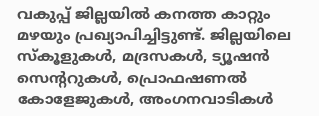വകുപ്പ് ജില്ലയിൽ കനത്ത കാറ്റും മഴയും പ്രഖ്യാപിച്ചിട്ടുണ്ട്. ജില്ലയിലെ സ്കൂളുകള്‍, മദ്രസകള്‍, ട്യൂഷൻ സെന്‍ററുകള്‍, പ്രൊഫഷണൽ കോളേജുകള്‍, അംഗനവാടികള്‍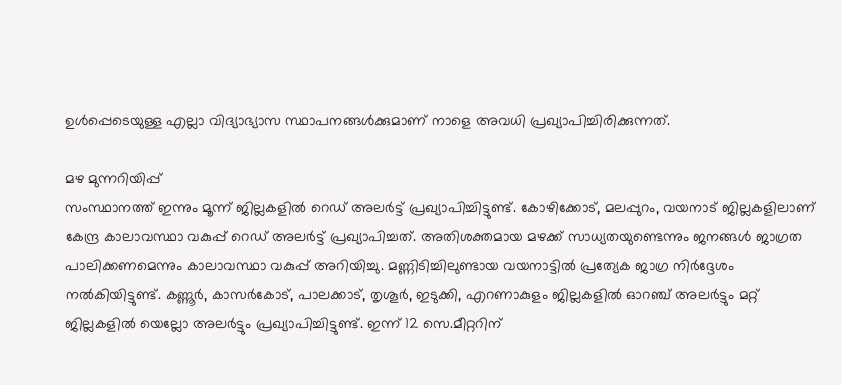ഉള്‍പ്പെടെയുള്ള എല്ലാ വിദ്യാഭ്യാസ സ്ഥാപനങ്ങള്‍ക്കുമാണ് നാളെ അവധി പ്രഖ്യാപിച്ചിരിക്കുന്നത്.

മഴ മുന്നറിയിപ്പ്
സംസ്ഥാനത്ത് ഇന്നും മൂന്ന് ജില്ലകളിൽ റെഡ് അലർട്ട് പ്രഖ്യാപിച്ചിട്ടുണ്ട്. കോഴിക്കോട്, മലപ്പുറം, വയനാട് ജില്ലകളിലാണ് കേന്ദ്ര കാലാവസ്ഥാ വകുപ്പ് റെഡ് അലർട്ട് പ്രഖ്യാപിച്ചത്. അതിശക്തമായ മഴക്ക് സാധ്യതയുണ്ടെന്നും ജനങ്ങൾ ജാഗ്രത പാലിക്കണമെന്നും കാലാവസ്ഥാ വകുപ്പ് അറിയിച്ചു. മണ്ണിടിച്ചിലുണ്ടായ വയനാട്ടിൽ പ്രത്യേക ജാഗ്ര നിർദ്ദേശം നൽകിയിട്ടുണ്ട്. കണ്ണൂർ, കാസർകോട്, പാലക്കാട്, തൃശൂർ, ഇടുക്കി, എറണാകുളം ജില്ലകളിൽ ഓറഞ്ച് അലർട്ടും മറ്റ് ജില്ലകളിൽ യെല്ലോ അലർട്ടും പ്രഖ്യാപിച്ചിട്ടുണ്ട്. ഇന്ന് 12 സെ.മീറ്ററിന്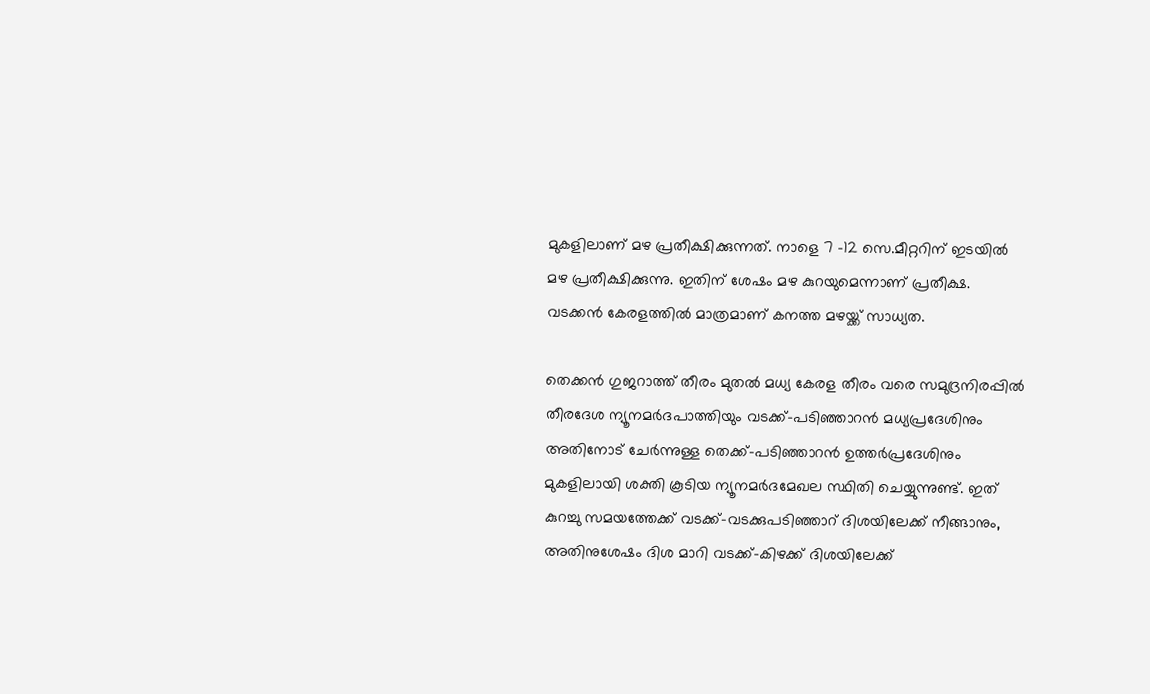മുകളിലാണ് മഴ പ്രതീക്ഷിക്കുന്നത്. നാളെ 7 -12 സെ.മീറ്ററിന് ഇടയിൽ മഴ പ്രതീക്ഷിക്കുന്നു. ഇതിന് ശേഷം മഴ കുറയുമെന്നാണ് പ്രതീക്ഷ. വടക്കൻ കേരളത്തിൽ മാത്രമാണ് കനത്ത മഴയ്ക്ക് സാധ്യത.

തെക്കൻ ഗുജറാത്ത് തീരം മുതൽ മധ്യ കേരള തീരം വരെ സമുദ്രനിരപ്പിൽ തീരദേശ ന്യൂനമർദപാത്തിയും വടക്ക്-പടിഞ്ഞാറൻ മധ്യപ്രദേശിനും അതിനോട് ചേർന്നുള്ള തെക്ക്-പടിഞ്ഞാറൻ ഉത്തർപ്രദേശിനും മുകളിലായി ശക്തി കൂടിയ ന്യൂനമർദമേഖല സ്ഥിതി ചെയ്യുന്നുണ്ട്. ഇത് കുറച്ചു സമയത്തേക്ക് വടക്ക്-വടക്കുപടിഞ്ഞാറ് ദിശയിലേക്ക് നീങ്ങാനും, അതിനുശേഷം ദിശ മാറി വടക്ക്-കിഴക്ക് ദിശയിലേക്ക്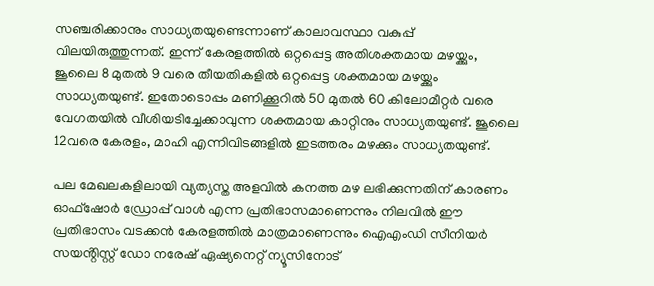സഞ്ചരിക്കാനും സാധ്യതയുണ്ടെന്നാണ് കാലാവസ്ഥാ വകുപ്പ് വിലയിരുത്തുന്നത്. ഇന്ന് കേരളത്തിൽ ഒറ്റപ്പെട്ട അതിശക്തമായ മഴയ്ക്കും, ജൂലൈ 8 മുതൽ 9 വരെ തീയതികളിൽ ഒറ്റപ്പെട്ട ശക്തമായ മഴയ്ക്കും സാധ്യതയുണ്ട്. ഇതോടൊപ്പം മണിക്കൂറിൽ 50 മുതൽ 60 കിലോമീറ്റർ വരെ വേഗതയിൽ വീശിയടിച്ചേക്കാവുന്ന ശക്തമായ കാറ്റിനും സാധ്യതയുണ്ട്. ജൂലൈ 12വരെ കേരളം, മാഹി എന്നിവിടങ്ങളിൽ ഇടത്തരം മഴക്കും സാധ്യതയുണ്ട്.

പല മേഖലകളിലായി വ്യത്യസ്ത അളവിൽ കനത്ത മഴ ലഭിക്കുന്നതിന് കാരണം ഓഫ്ഷോർ ഡ്രോപ്പ് വാൾ എന്ന പ്രതിഭാസമാണെന്നും നിലവിൽ ഈ പ്രതിഭാസം വടക്കൻ കേരളത്തിൽ മാത്രമാണെന്നും ഐഎംഡി സീനിയർ സയൻ്റിസ്റ്റ് ഡോ നരേഷ് ഏഷ്യനെറ്റ് ന്യൂസിനോട്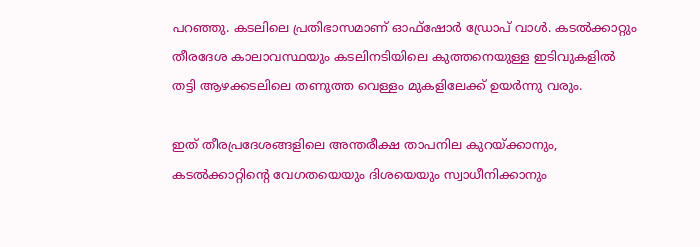പറഞ്ഞു. കടലിലെ പ്രതിഭാസമാണ് ഓഫ്ഷോര്‍ ഡ്രോപ് വാള്‍. കടൽക്കാറ്റും തീരദേശ കാലാവസ്ഥയും കടലിനടിയിലെ കുത്തനെയുള്ള ഇടിവുകളിൽ തട്ടി ആഴക്കടലിലെ തണുത്ത വെള്ളം മുകളിലേക്ക് ഉയർന്നു വരും.

ഇത് തീരപ്രദേശങ്ങളിലെ അന്തരീക്ഷ താപനില കുറയ്ക്കാനും, കടൽക്കാറ്റിന്റെ വേഗതയെയും ദിശയെയും സ്വാധീനിക്കാനും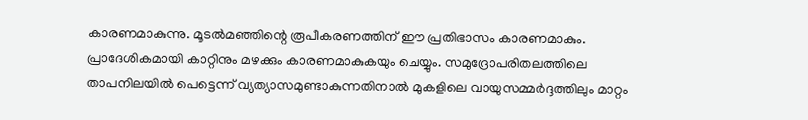കാരണമാകുന്നു. മൂടൽമഞ്ഞിന്റെ രൂപീകരണത്തിന് ഈ പ്രതിഭാസം കാരണമാകും. പ്രാദേശികമായി കാറ്റിനും മഴക്കും കാരണമാകുകയും ചെയ്യും. സമുദ്രോപരിതലത്തിലെ താപനിലയിൽ പെട്ടെന്ന് വ്യത്യാസമുണ്ടാകുന്നതിനാൽ മുകളിലെ വായുസമ്മർദ്ദത്തിലും മാറ്റം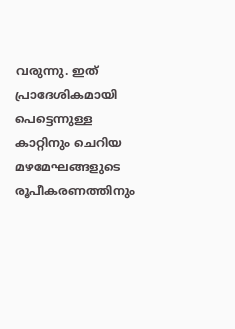വരുന്നു. ഇത് പ്രാദേശികമായി പെട്ടെന്നുള്ള കാറ്റിനും ചെറിയ മഴമേഘങ്ങളുടെ രൂപീകരണത്തിനും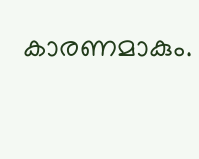കാരണമാകും.